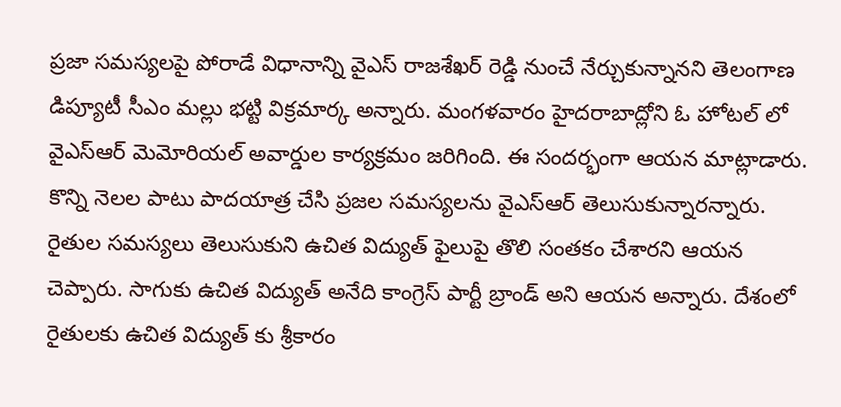ప్రజా సమస్యలపై పోరాడే విధానాన్ని వైఎస్ రాజశేఖర్ రెడ్డి నుంచే నేర్చుకున్నానని తెలంగాణ డిప్యూటీ సీఎం మల్లు భట్టి విక్రమార్క అన్నారు. మంగళవారం హైదరాబాద్లోని ఓ హోటల్ లో వైఎస్ఆర్ మెమోరియల్ అవార్డుల కార్యక్రమం జరిగింది. ఈ సందర్భంగా ఆయన మాట్లాడారు. కొన్ని నెలల పాటు పాదయాత్ర చేసి ప్రజల సమస్యలను వైఎస్ఆర్ తెలుసుకున్నారన్నారు. రైతుల సమస్యలు తెలుసుకుని ఉచిత విద్యుత్ ఫైలుపై తొలి సంతకం చేశారని ఆయన చెప్పారు. సాగుకు ఉచిత విద్యుత్ అనేది కాంగ్రెస్ పార్టీ బ్రాండ్ అని ఆయన అన్నారు. దేశంలో రైతులకు ఉచిత విద్యుత్ కు శ్రీకారం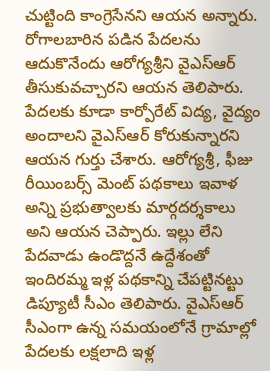చుట్టింది కాంగ్రెసేనని ఆయన అన్నారు. రోగాలబారిన పడిన పేదలను ఆదుకొనేందు ఆరోగ్యశ్రీని వైఎస్ఆర్ తీసుకువచ్చారని ఆయన తెలిపారు. పేదలకు కూడా కార్పోరేట్ విద్య, వైద్యం అందాలని వైఎస్ఆర్ కోరుకున్నారని ఆయన గుర్తు చేశారు. ఆరోగ్యశ్రీ, ఫీజు రీయింబర్స్ మెంట్ పథకాలు ఇవాళ అన్ని ప్రభుత్వాలకు మార్గదర్శకాలు అని ఆయన చెప్పారు. ఇల్లు లేని పేదవాడు ఉండొద్దనే ఉద్దేశంతో ఇందిరమ్మ ఇళ్ల పథకాన్ని చేపట్టినట్టు డిప్యూటీ సీఎం తెలిపారు. వైఎస్ఆర్ సీఎంగా ఉన్న సమయంలోనే గ్రామాల్లో పేదలకు లక్షలాది ఇళ్ల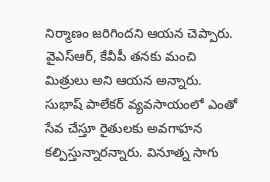నిర్మాణం జరిగిందని ఆయన చెప్పారు. వైఎస్ఆర్, కేవీపీ తనకు మంచి మిత్రులు అని ఆయన అన్నారు. సుభాష్ పాలేకర్ వ్యవసాయంలో ఎంతో సేవ చేస్తూ రైతులకు అవగాహన కల్పిస్తున్నారన్నారు. వినూత్న సాగు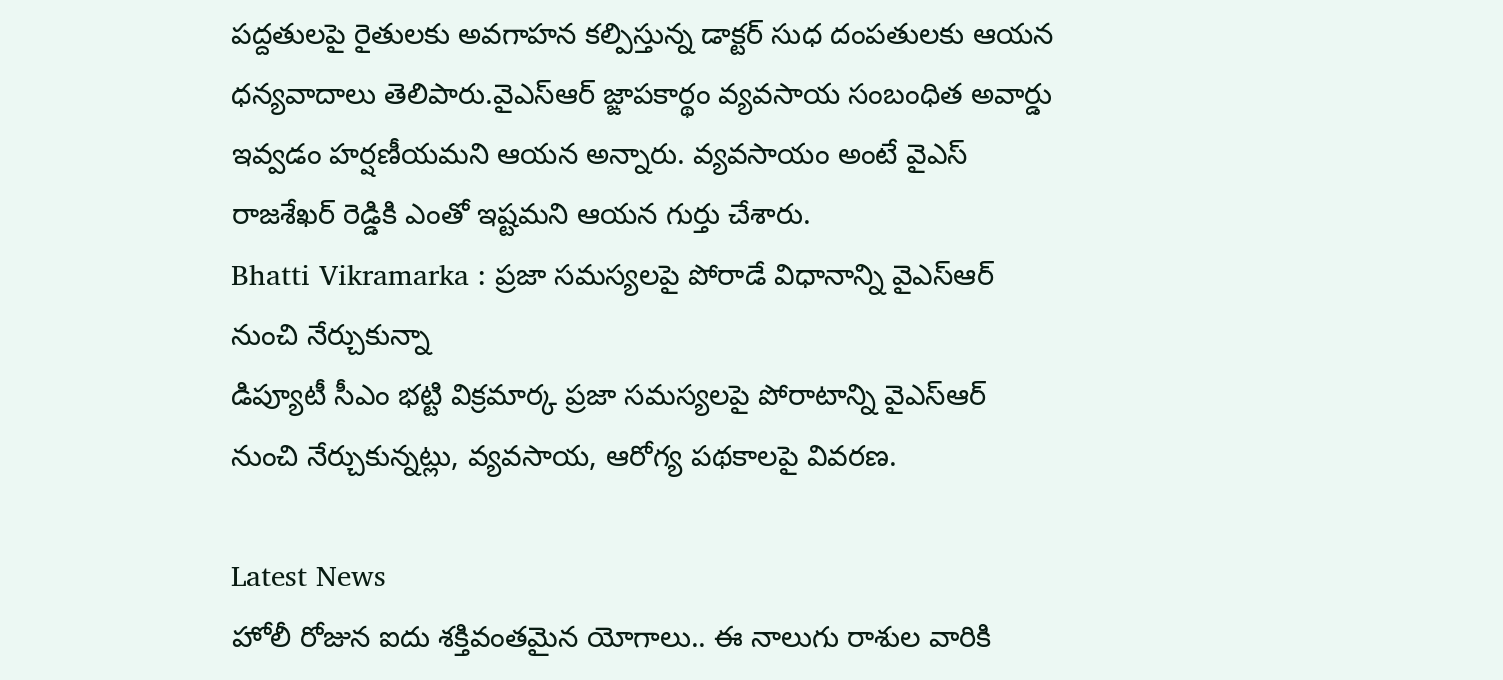పద్దతులపై రైతులకు అవగాహన కల్పిస్తున్న డాక్టర్ సుధ దంపతులకు ఆయన ధన్యవాదాలు తెలిపారు.వైఎస్ఆర్ జ్ఙాపకార్థం వ్యవసాయ సంబంధిత అవార్డు ఇవ్వడం హర్షణీయమని ఆయన అన్నారు. వ్యవసాయం అంటే వైఎస్ రాజశేఖర్ రెడ్డికి ఎంతో ఇష్టమని ఆయన గుర్తు చేశారు.
Bhatti Vikramarka : ప్రజా సమస్యలపై పోరాడే విధానాన్ని వైఎస్ఆర్ నుంచి నేర్చుకున్నా
డిప్యూటీ సీఎం భట్టి విక్రమార్క ప్రజా సమస్యలపై పోరాటాన్ని వైఎస్ఆర్ నుంచి నేర్చుకున్నట్లు, వ్యవసాయ, ఆరోగ్య పథకాలపై వివరణ.

Latest News
హోలీ రోజున ఐదు శక్తివంతమైన యోగాలు.. ఈ నాలుగు రాశుల వారికి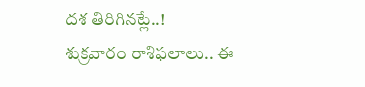దశ తిరిగినట్లే..!
శుక్రవారం రాశిఫలాలు.. ఈ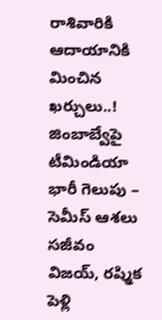రాశివారికి ఆదాయానికి మించిన ఖర్చులు..!
జింబాబ్వేపై టీమిండియా భారీ గెలుపు – సెమీస్ ఆశలు సజీవం
విజయ్, రష్మిక పెళ్లి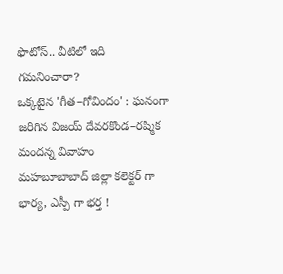ఫొటోస్.. వీటిలో ఇది గమనించారా?
ఒక్కటైన 'గీత–గోవిందం' : ఘనంగా జరిగిన విజయ్ దేవరకొండ–రష్మిక మందన్న వివాహం
మహబూబాబాద్ జిల్లా కలెక్టర్ గా భార్య, ఎస్పీ గా భర్త !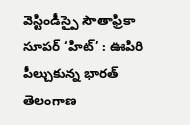వెస్టిండీస్పై సౌతాఫ్రికా సూపర్ ‘హిట్’ : ఊపిరి పీల్చుకున్న భారత్
తెలంగాణ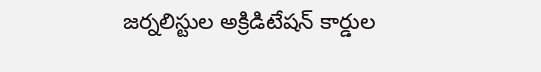జర్నలిస్టుల అక్రిడిటేషన్ కార్డుల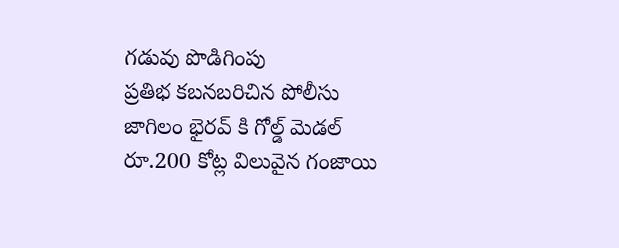గడువు పొడిగింపు
ప్రతిభ కబనబరిచిన పోలీసు జాగిలం భైరవ్ కి గోల్డ్ మెడల్
రూ.200 కోట్ల విలువైన గంజాయి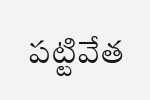పట్టివేత